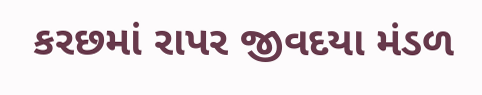કરછમાં રાપર જીવદયા મંડળ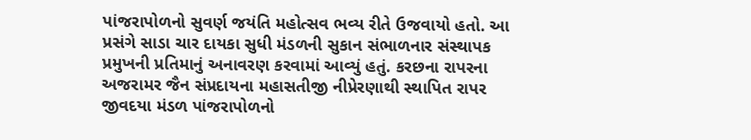પાંજરાપોળનો સુવર્ણ જયંતિ મહોત્સવ ભવ્ય રીતે ઉજવાયો હતો. આ પ્રસંગે સાડા ચાર દાયકા સુધી મંડળની સુકાન સંભાળનાર સંસ્થાપક પ્રમુખની પ્રતિમાનું અનાવરણ કરવામાં આવ્યું હતું. કરછના રાપરના અજરામર જૈન સંપ્રદાયના મહાસતીજી નીપ્રેરણાથી સ્થાપિત રાપર જીવદયા મંડળ પાંજરાપોળનો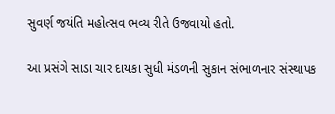સુવર્ણ જયંતિ મહોત્સવ ભવ્ય રીતે ઉજવાયો હતો.

આ પ્રસંગે સાડા ચાર દાયકા સુધી મંડળની સુકાન સંભાળનાર સંસ્થાપક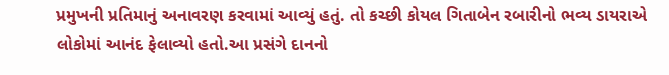પ્રમુખની પ્રતિમાનું અનાવરણ કરવામાં આવ્યું હતું. તો કચ્છી કોયલ ગિતાબેન રબારીનો ભવ્ય ડાયરાએ લોકોમાં આનંદ ફેલાવ્યો હતો.આ પ્રસંગે દાનનો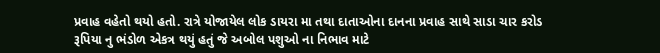પ્રવાહ વહેતો થયો હતો. રાત્રે યોજાયેલ લોક ડાયરા મા તથા દાતાઓના દાનના પ્રવાહ સાથે સાડા ચાર કરોડ રૂપિયા નુ ભંડોળ એકત્ર થયું હતું જે અબોલ પશુઓ ના નિભાવ માટે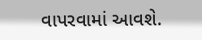વાપરવામાં આવશે.